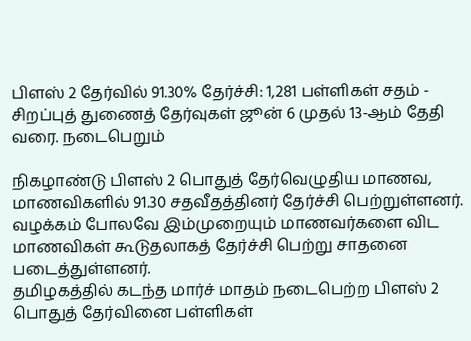பிளஸ் 2 தேர்வில் 91.30% தேர்ச்சி: 1,281 பள்ளிகள் சதம் - சிறப்புத் துணைத் தேர்வுகள் ஜூன் 6 முதல் 13-ஆம் தேதி வரை. நடைபெறும்

நிகழாண்டு பிளஸ் 2 பொதுத் தேர்வெழுதிய மாணவ, மாணவிகளில் 91.30 சதவீதத்தினர் தேர்ச்சி பெற்றுள்ளனர். வழக்கம் போலவே இம்முறையும் மாணவர்களை விட மாணவிகள் கூடுதலாகத் தேர்ச்சி பெற்று சாதனை படைத்துள்ளனர்.
தமிழகத்தில் கடந்த மார்ச் மாதம் நடைபெற்ற பிளஸ் 2 பொதுத் தேர்வினை பள்ளிகள்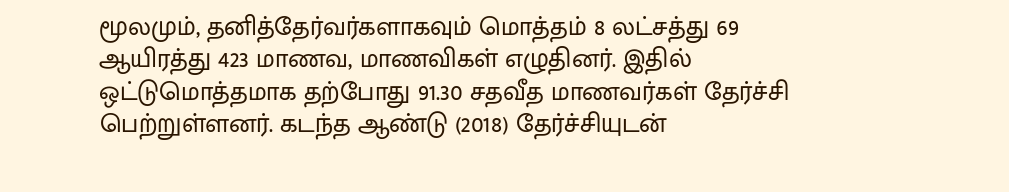மூலமும், தனித்தேர்வர்களாகவும் மொத்தம் 8 லட்சத்து 69 ஆயிரத்து 423 மாணவ, மாணவிகள் எழுதினர். இதில் ஒட்டுமொத்தமாக தற்போது 91.30 சதவீத மாணவர்கள் தேர்ச்சி பெற்றுள்ளனர். கடந்த ஆண்டு (2018) தேர்ச்சியுடன்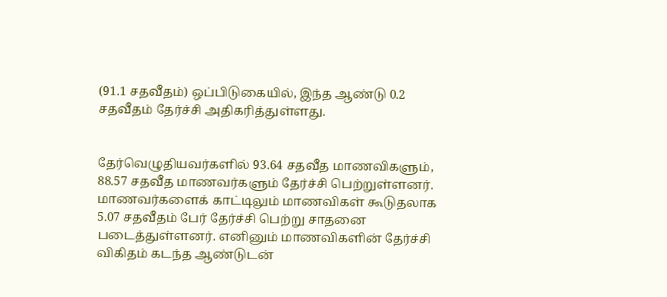(91.1 சதவீதம்) ஒப்பிடுகையில், இந்த ஆண்டு 0.2 சதவீதம் தேர்ச்சி அதிகரித்துள்ளது.


தேர்வெழுதியவர்களில் 93.64 சதவீத மாணவிகளும், 88.57 சதவீத மாணவர்களும் தேர்ச்சி பெற்றுள்ளனர். மாணவர்களைக் காட்டிலும் மாணவிகள் கூடுதலாக 5.07 சதவீதம் பேர் தேர்ச்சி பெற்று சாதனை படைத்துள்ளனர். எனினும் மாணவிகளின் தேர்ச்சி விகிதம் கடந்த ஆண்டுடன்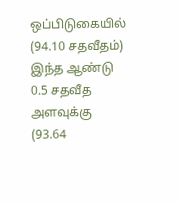ஒப்பிடுகையில் (94.10 சதவீதம்) இந்த ஆண்டு 0.5 சதவீத அளவுக்கு (93.64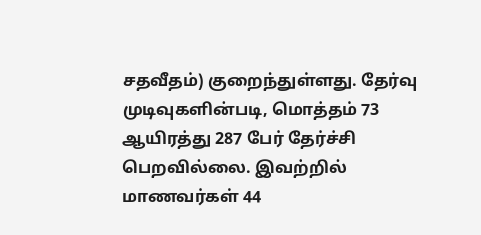சதவீதம்) குறைந்துள்ளது. தேர்வு முடிவுகளின்படி, மொத்தம் 73 ஆயிரத்து 287 பேர் தேர்ச்சி பெறவில்லை. இவற்றில் மாணவர்கள் 44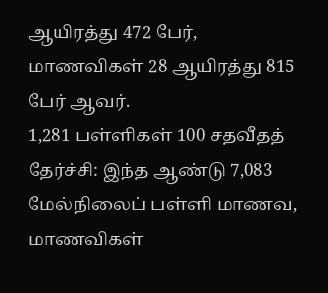ஆயிரத்து 472 பேர், மாணவிகள் 28 ஆயிரத்து 815 பேர் ஆவர்.
1,281 பள்ளிகள் 100 சதவீதத் தேர்ச்சி: இந்த ஆண்டு 7,083 மேல்நிலைப் பள்ளி மாணவ, மாணவிகள்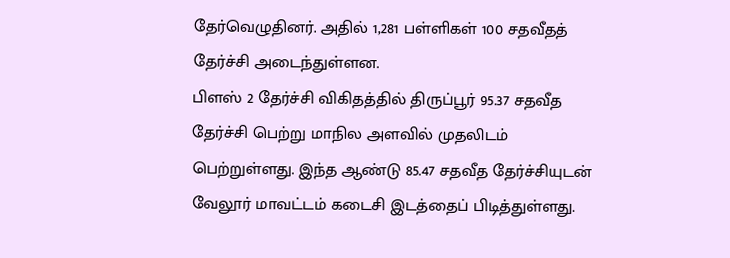தேர்வெழுதினர். அதில் 1,281 பள்ளிகள் 100 சதவீதத் தேர்ச்சி அடைந்துள்ளன.
பிளஸ் 2 தேர்ச்சி விகிதத்தில் திருப்பூர் 95.37 சதவீத தேர்ச்சி பெற்று மாநில அளவில் முதலிடம் பெற்றுள்ளது. இந்த ஆண்டு 85.47 சதவீத தேர்ச்சியுடன் வேலூர் மாவட்டம் கடைசி இடத்தைப் பிடித்துள்ளது.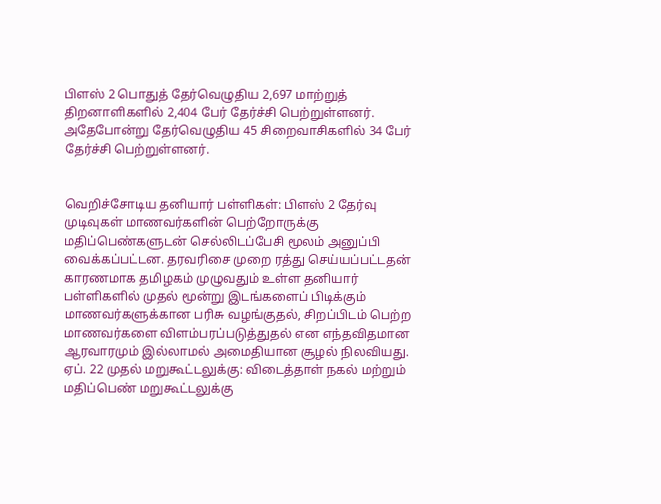பிளஸ் 2 பொதுத் தேர்வெழுதிய 2,697 மாற்றுத் திறனாளிகளில் 2,404 பேர் தேர்ச்சி பெற்றுள்ளனர். அதேபோன்று தேர்வெழுதிய 45 சிறைவாசிகளில் 34 பேர் தேர்ச்சி பெற்றுள்ளனர்.


வெறிச்சோடிய தனியார் பள்ளிகள்: பிளஸ் 2 தேர்வு முடிவுகள் மாணவர்களின் பெற்றோருக்கு மதிப்பெண்களுடன் செல்லிடப்பேசி மூலம் அனுப்பி வைக்கப்பட்டன. தரவரிசை முறை ரத்து செய்யப்பட்டதன் காரணமாக தமிழகம் முழுவதும் உள்ள தனியார் பள்ளிகளில் முதல் மூன்று இடங்களைப் பிடிக்கும் மாணவர்களுக்கான பரிசு வழங்குதல், சிறப்பிடம் பெற்ற மாணவர்களை விளம்பரப்படுத்துதல் என எந்தவிதமான ஆரவாரமும் இல்லாமல் அமைதியான சூழல் நிலவியது.
ஏப். 22 முதல் மறுகூட்டலுக்கு: விடைத்தாள் நகல் மற்றும் மதிப்பெண் மறுகூட்டலுக்கு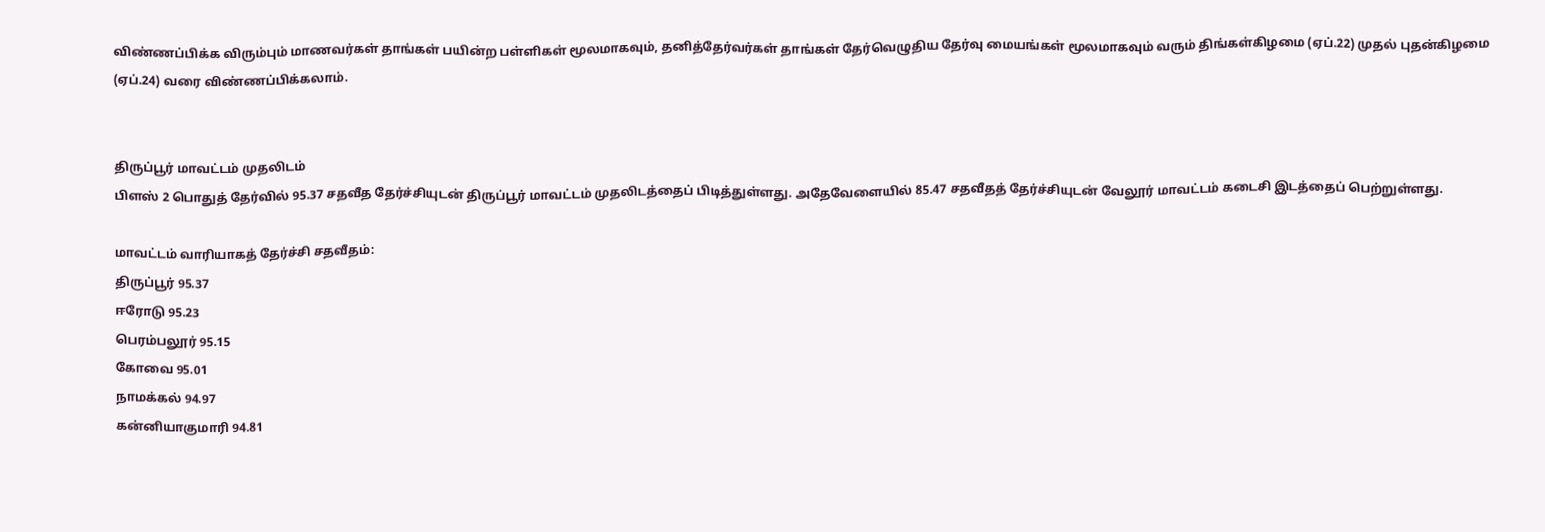விண்ணப்பிக்க விரும்பும் மாணவர்கள் தாங்கள் பயின்ற பள்ளிகள் மூலமாகவும், தனித்தேர்வர்கள் தாங்கள் தேர்வெழுதிய தேர்வு மையங்கள் மூலமாகவும் வரும் திங்கள்கிழமை (ஏப்.22) முதல் புதன்கிழமை (ஏப்.24) வரை விண்ணப்பிக்கலாம்.


திருப்பூர் மாவட்டம் முதலிடம்
பிளஸ் 2 பொதுத் தேர்வில் 95.37 சதவீத தேர்ச்சியுடன் திருப்பூர் மாவட்டம் முதலிடத்தைப் பிடித்துள்ளது. அதேவேளையில் 85.47 சதவீதத் தேர்ச்சியுடன் வேலூர் மாவட்டம் கடைசி இடத்தைப் பெற்றுள்ளது.

மாவட்டம் வாரியாகத் தேர்ச்சி சதவீதம்:
திருப்பூர் 95.37
ஈரோடு 95.23
பெரம்பலூர் 95.15
கோவை 95.01
நாமக்கல் 94.97
கன்னியாகுமாரி 94.81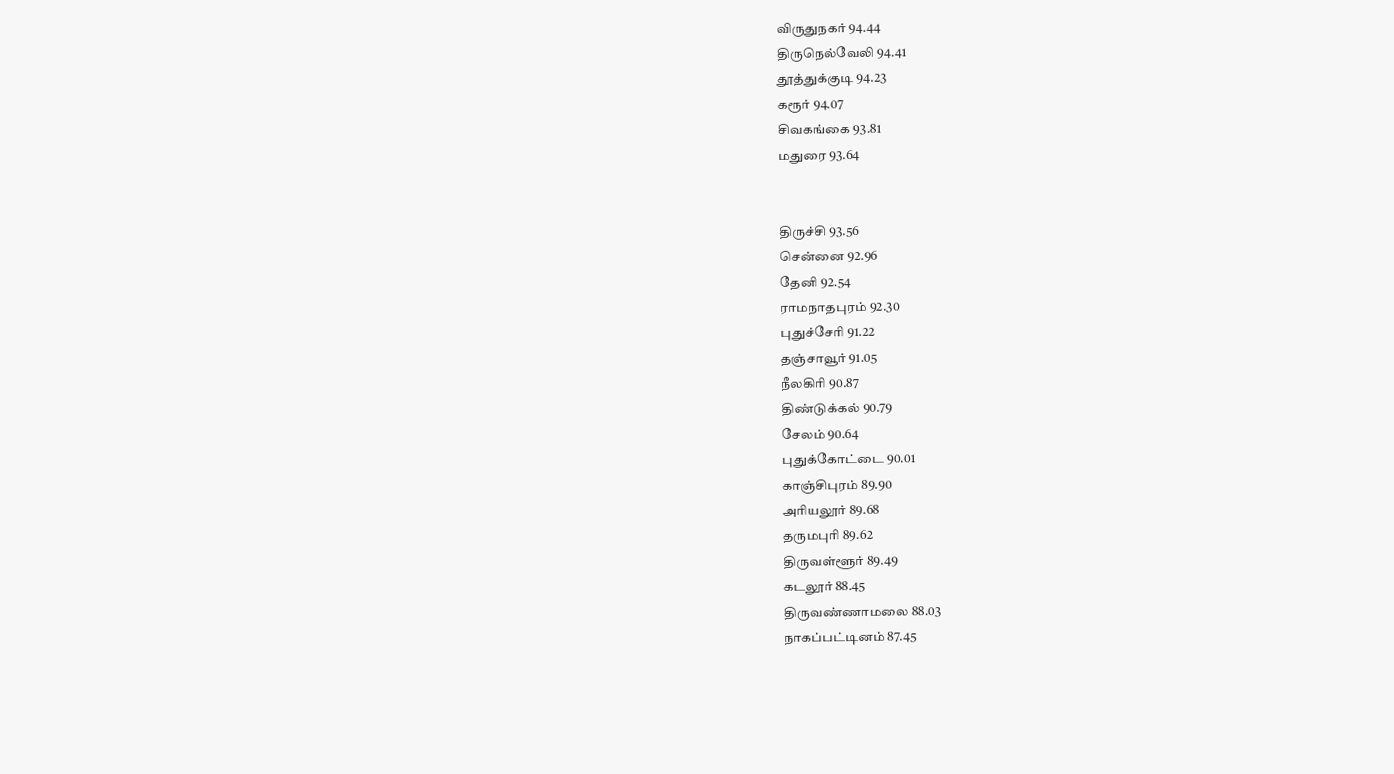விருதுநகர் 94.44
திருநெல்வேலி 94.41
தூத்துக்குடி 94.23
கரூர் 94.07
சிவகங்கை 93.81
மதுரை 93.64


திருச்சி 93.56
சென்னை 92.96
தேனி 92.54
ராமநாதபுரம் 92.30
புதுச்சேரி 91.22
தஞ்சாவூர் 91.05
நீலகிரி 90.87
திண்டுக்கல் 90.79
சேலம் 90.64
புதுக்கோட்டை 90.01
காஞ்சிபுரம் 89.90
அரியலூர் 89.68
தருமபுரி 89.62
திருவள்ளூர் 89.49
கடலூர் 88.45
திருவண்ணாமலை 88.03
நாகப்பட்டினம் 87.45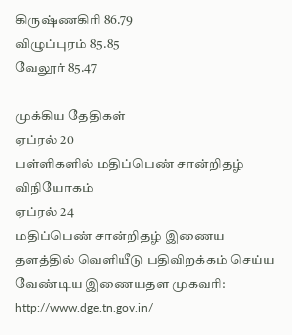கிருஷ்ணகிரி 86.79
விழுப்புரம் 85.85
வேலூர் 85.47

முக்கிய தேதிகள்
ஏப்ரல் 20
பள்ளிகளில் மதிப்பெண் சான்றிதழ் விநியோகம்
ஏப்ரல் 24
மதிப்பெண் சான்றிதழ் இணைய தளத்தில் வெளியீடு பதிவிறக்கம் செய்ய வேண்டிய இணையதள முகவரி: http://www.dge.tn.gov.in/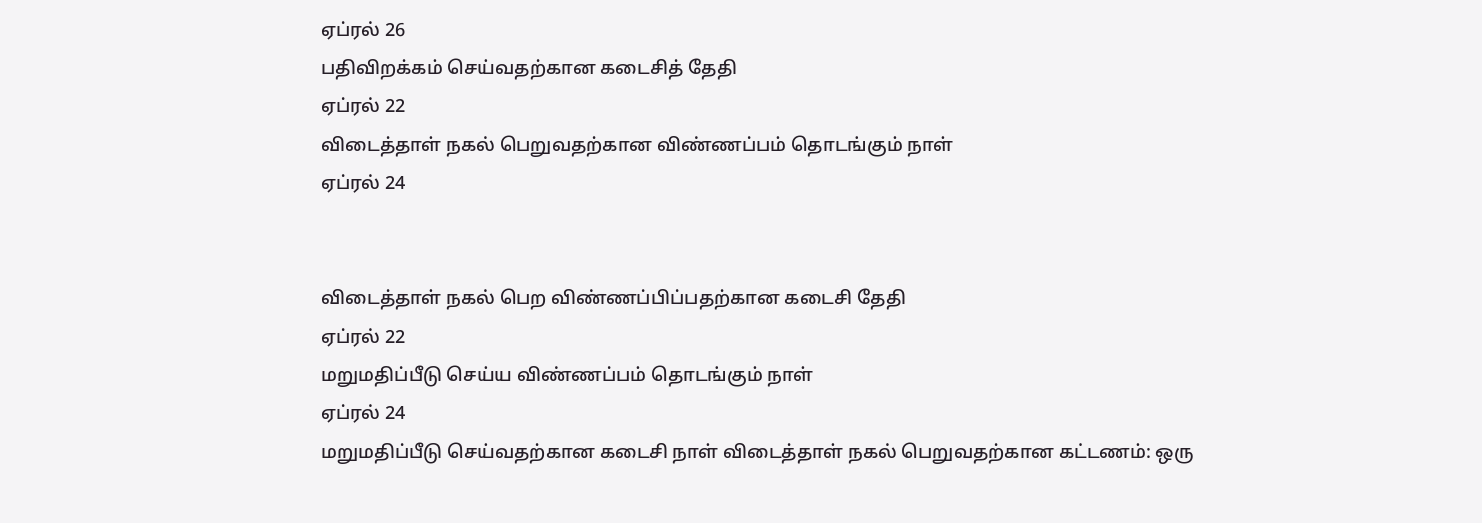ஏப்ரல் 26
பதிவிறக்கம் செய்வதற்கான கடைசித் தேதி
ஏப்ரல் 22
விடைத்தாள் நகல் பெறுவதற்கான விண்ணப்பம் தொடங்கும் நாள்
ஏப்ரல் 24


விடைத்தாள் நகல் பெற விண்ணப்பிப்பதற்கான கடைசி தேதி
ஏப்ரல் 22
மறுமதிப்பீடு செய்ய விண்ணப்பம் தொடங்கும் நாள்
ஏப்ரல் 24
மறுமதிப்பீடு செய்வதற்கான கடைசி நாள் விடைத்தாள் நகல் பெறுவதற்கான கட்டணம்: ஒரு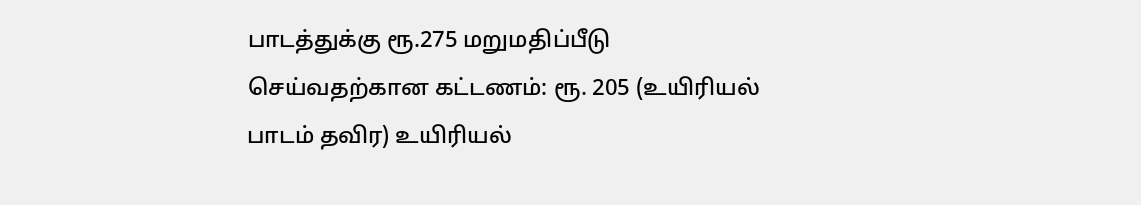பாடத்துக்கு ரூ.275 மறுமதிப்பீடு செய்வதற்கான கட்டணம்: ரூ. 205 (உயிரியல் பாடம் தவிர) உயிரியல்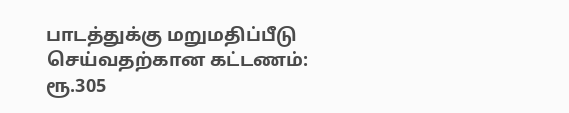பாடத்துக்கு மறுமதிப்பீடு செய்வதற்கான கட்டணம்: ரூ.305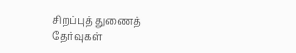சிறப்புத் துணைத் தேர்வுகள்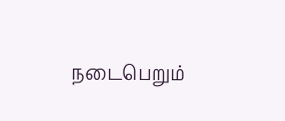நடைபெறும்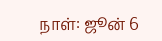நாள்: ஜூன் 6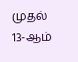முதல் 13-ஆம்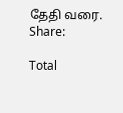தேதி வரை.
Share:

Total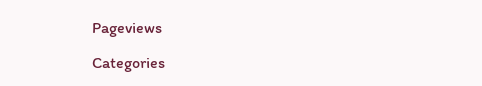Pageviews

Categories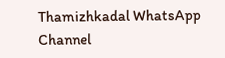Thamizhkadal WhatsApp Channel